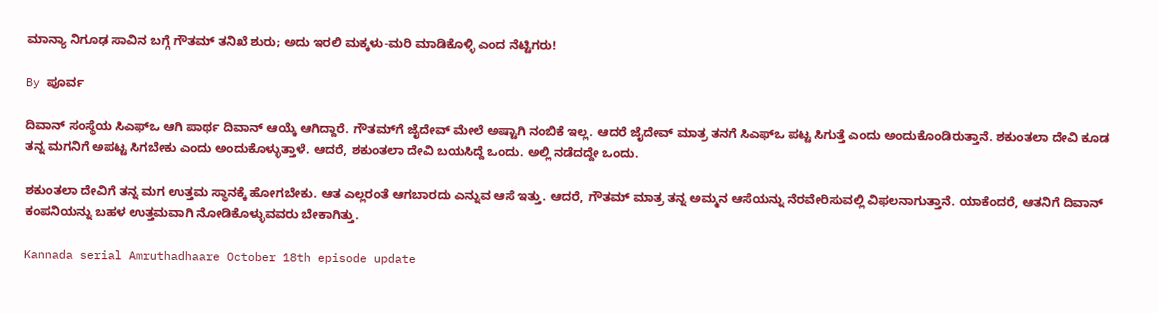ಮಾನ್ಯಾ ನಿಗೂಢ ಸಾವಿನ ಬಗ್ಗೆ ಗೌತಮ್ ತನಿಖೆ ಶುರು; ಅದು ಇರಲಿ ಮಕ್ಕಳು-ಮರಿ ಮಾಡಿಕೊಳ್ಳಿ ಎಂದ ನೆಟ್ಟಿಗರು!

By ಪೂರ್ವ

ದಿವಾನ್ ಸಂಸ್ಥೆಯ ಸಿಎಫ್‌ಒ ಆಗಿ ಪಾರ್ಥ ದಿವಾನ್ ಆಯ್ಕೆ ಆಗಿದ್ದಾರೆ. ಗೌತಮ್‌ಗೆ ಜೈದೇವ್ ಮೇಲೆ ಅಷ್ಟಾಗಿ ನಂಬಿಕೆ ಇಲ್ಲ. ಆದರೆ ಜೈದೇವ್ ಮಾತ್ರ ತನಗೆ ಸಿಎಫ್ಒ ಪಟ್ಟ ಸಿಗುತ್ತೆ ಎಂದು ಅಂದುಕೊಂಡಿರುತ್ತಾನೆ. ಶಕುಂತಲಾ ದೇವಿ ಕೂಡ ತನ್ನ ಮಗನಿಗೆ ಅಪಟ್ಟ ಸಿಗಬೇಕು ಎಂದು ಅಂದುಕೊಳ್ಳುತ್ತಾಳೆ. ಆದರೆ, ಶಕುಂತಲಾ ದೇವಿ ಬಯಸಿದ್ದೆ ಒಂದು. ಅಲ್ಲಿ ನಡೆದದ್ದೇ ಒಂದು.

ಶಕುಂತಲಾ ದೇವಿಗೆ ತನ್ನ ಮಗ ಉತ್ತಮ ಸ್ಥಾನಕ್ಕೆ ಹೋಗಬೇಕು. ಆತ ಎಲ್ಲರಂತೆ ಆಗಬಾರದು ಎನ್ನುವ ಆಸೆ ಇತ್ತು. ಆದರೆ, ಗೌತಮ್ ಮಾತ್ರ ತನ್ನ ಅಮ್ಮನ ಆಸೆಯನ್ನು ನೆರವೇರಿಸುವಲ್ಲಿ ವಿಫಲನಾಗುತ್ತಾನೆ. ಯಾಕೆಂದರೆ, ಆತನಿಗೆ ದಿವಾನ್ ಕಂಪನಿಯನ್ನು ಬಹಳ ಉತ್ತಮವಾಗಿ ನೋಡಿಕೊಳ್ಳುವವರು ಬೇಕಾಗಿತ್ತು.

Kannada serial Amruthadhaare October 18th episode update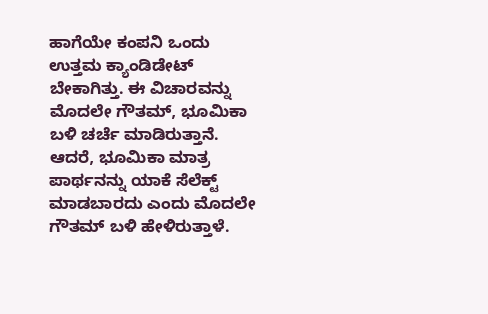ಹಾಗೆಯೇ ಕಂಪನಿ ಒಂದು ಉತ್ತಮ ಕ್ಯಾಂಡಿಡೇಟ್ ಬೇಕಾಗಿತ್ತು. ಈ ವಿಚಾರವನ್ನು ಮೊದಲೇ ಗೌತಮ್, ಭೂಮಿಕಾ ಬಳಿ ಚರ್ಚೆ ಮಾಡಿರುತ್ತಾನೆ. ಆದರೆ, ಭೂಮಿಕಾ ಮಾತ್ರ ಪಾರ್ಥನನ್ನು ಯಾಕೆ ಸೆಲೆಕ್ಟ್ ಮಾಡಬಾರದು ಎಂದು ಮೊದಲೇ ಗೌತಮ್ ಬಳಿ ಹೇಳಿರುತ್ತಾಳೆ.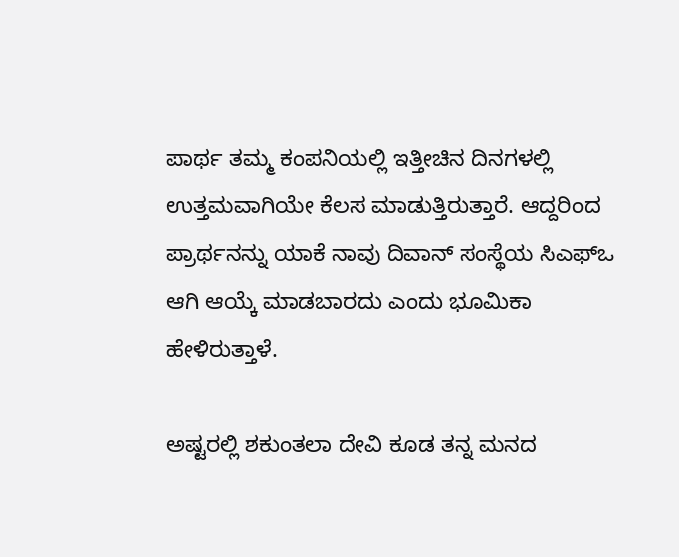ಪಾರ್ಥ ತಮ್ಮ ಕಂಪನಿಯಲ್ಲಿ ಇತ್ತೀಚಿನ ದಿನಗಳಲ್ಲಿ ಉತ್ತಮವಾಗಿಯೇ ಕೆಲಸ ಮಾಡುತ್ತಿರುತ್ತಾರೆ. ಆದ್ದರಿಂದ ಪ್ರಾರ್ಥನನ್ನು ಯಾಕೆ ನಾವು ದಿವಾನ್ ಸಂಸ್ಥೆಯ ಸಿಎಫ್ಒ ಆಗಿ ಆಯ್ಕೆ ಮಾಡಬಾರದು ಎಂದು ಭೂಮಿಕಾ ಹೇಳಿರುತ್ತಾಳೆ.

ಅಷ್ಟರಲ್ಲಿ ಶಕುಂತಲಾ ದೇವಿ ಕೂಡ ತನ್ನ ಮನದ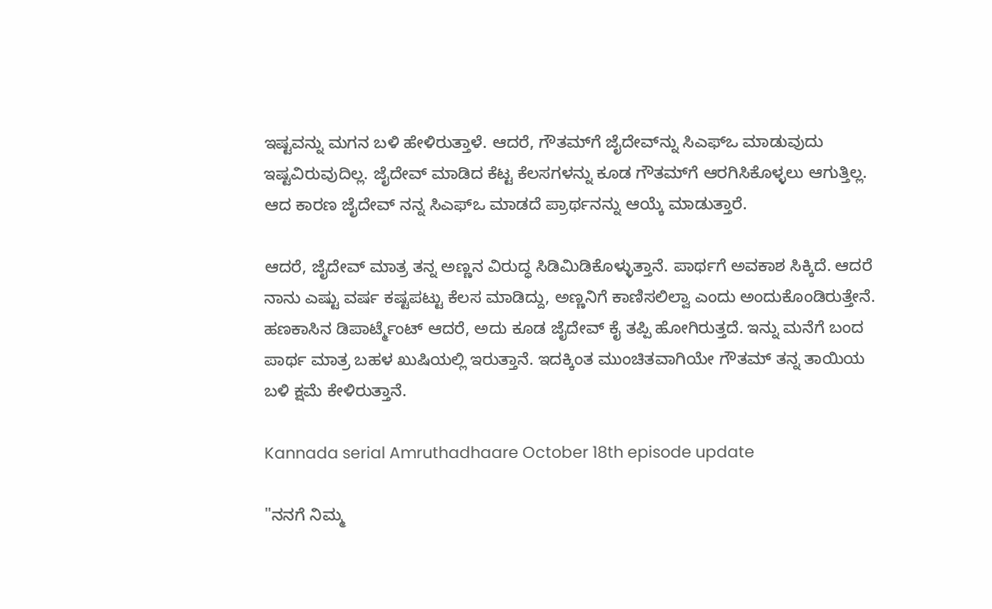ಇಷ್ಟವನ್ನು ಮಗನ ಬಳಿ ಹೇಳಿರುತ್ತಾಳೆ. ಆದರೆ, ಗೌತಮ್‌ಗೆ ಜೈದೇವ್‌ನ್ನು ಸಿಎಫ್ಒ ಮಾಡುವುದು ಇಷ್ಟವಿರುವುದಿಲ್ಲ. ಜೈದೇವ್ ಮಾಡಿದ ಕೆಟ್ಟ ಕೆಲಸಗಳನ್ನು ಕೂಡ ಗೌತಮ್‌ಗೆ ಆರಗಿಸಿಕೊಳ್ಳಲು ಆಗುತ್ತಿಲ್ಲ. ಆದ ಕಾರಣ ಜೈದೇವ್ ನನ್ನ ಸಿಎಫ್‌ಒ ಮಾಡದೆ ಪ್ರಾರ್ಥನನ್ನು ಆಯ್ಕೆ ಮಾಡುತ್ತಾರೆ.

ಆದರೆ, ಜೈದೇವ್ ಮಾತ್ರ ತನ್ನ ಅಣ್ಣನ ವಿರುದ್ಧ ಸಿಡಿಮಿಡಿಕೊಳ್ಳುತ್ತಾನೆ. ಪಾರ್ಥಗೆ ಅವಕಾಶ ಸಿಕ್ಕಿದೆ. ಆದರೆ ನಾನು ಎಷ್ಟು ವರ್ಷ ಕಷ್ಟಪಟ್ಟು ಕೆಲಸ ಮಾಡಿದ್ದು, ಅಣ್ಣನಿಗೆ ಕಾಣಿಸಲಿಲ್ವಾ ಎಂದು ಅಂದುಕೊಂಡಿರುತ್ತೇನೆ. ಹಣಕಾಸಿನ ಡಿಪಾರ್ಟ್ಮೆಂಟ್ ಆದರೆ, ಅದು ಕೂಡ ಜೈದೇವ್ ಕೈ ತಪ್ಪಿ ಹೋಗಿರುತ್ತದೆ. ಇನ್ನು ಮನೆಗೆ ಬಂದ ಪಾರ್ಥ ಮಾತ್ರ ಬಹಳ ಖುಷಿಯಲ್ಲಿ ಇರುತ್ತಾನೆ. ಇದಕ್ಕಿಂತ ಮುಂಚಿತವಾಗಿಯೇ ಗೌತಮ್ ತನ್ನ ತಾಯಿಯ ಬಳಿ ಕ್ಷಮೆ ಕೇಳಿರುತ್ತಾನೆ.

Kannada serial Amruthadhaare October 18th episode update

"ನನಗೆ ನಿಮ್ಮ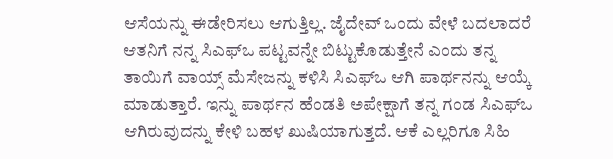ಆಸೆಯನ್ನು ಈಡೇರಿಸಲು ಆಗುತ್ತಿಲ್ಲ. ಜೈದೇವ್ ಒಂದು ವೇಳೆ ಬದಲಾದರೆ ಆತನಿಗೆ ನನ್ನ ಸಿಎಫ್‌ಒ ಪಟ್ಟವನ್ನೇ ಬಿಟ್ಟುಕೊಡುತ್ತೇನೆ ಎಂದು ತನ್ನ ತಾಯಿಗೆ ವಾಯ್ಸ್ ಮೆಸೇಜನ್ನು ಕಳಿಸಿ ಸಿಎಫ್ಒ ಆಗಿ ಪಾರ್ಥನನ್ನು ಆಯ್ಕೆ ಮಾಡುತ್ತಾರೆ. ಇನ್ನು ಪಾರ್ಥನ ಹೆಂಡತಿ ಅಪೇಕ್ಷಾಗೆ ತನ್ನ ಗಂಡ ಸಿಎಫ್ಒ ಆಗಿರುವುದನ್ನು ಕೇಳಿ ಬಹಳ ಖುಷಿಯಾಗುತ್ತದೆ. ಆಕೆ ಎಲ್ಲರಿಗೂ ಸಿಹಿ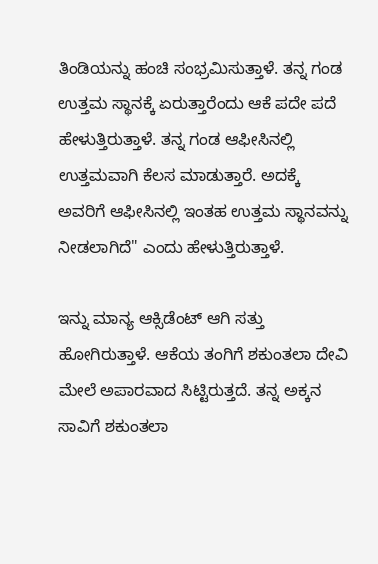ತಿಂಡಿಯನ್ನು ಹಂಚಿ ಸಂಭ್ರಮಿಸುತ್ತಾಳೆ. ತನ್ನ ಗಂಡ ಉತ್ತಮ ಸ್ಥಾನಕ್ಕೆ ಏರುತ್ತಾರೆಂದು ಆಕೆ ಪದೇ ಪದೆ ಹೇಳುತ್ತಿರುತ್ತಾಳೆ. ತನ್ನ ಗಂಡ ಆಫೀಸಿನಲ್ಲಿ ಉತ್ತಮವಾಗಿ ಕೆಲಸ ಮಾಡುತ್ತಾರೆ. ಅದಕ್ಕೆ ಅವರಿಗೆ ಆಫೀಸಿನಲ್ಲಿ ಇಂತಹ ಉತ್ತಮ ಸ್ಥಾನವನ್ನು ನೀಡಲಾಗಿದೆ" ಎಂದು ಹೇಳುತ್ತಿರುತ್ತಾಳೆ.

ಇನ್ನು ಮಾನ್ಯ ಆಕ್ಸಿಡೆಂಟ್ ಆಗಿ ಸತ್ತು ಹೋಗಿರುತ್ತಾಳೆ. ಆಕೆಯ ತಂಗಿಗೆ ಶಕುಂತಲಾ ದೇವಿ ಮೇಲೆ ಅಪಾರವಾದ ಸಿಟ್ಟಿರುತ್ತದೆ. ತನ್ನ ಅಕ್ಕನ ಸಾವಿಗೆ ಶಕುಂತಲಾ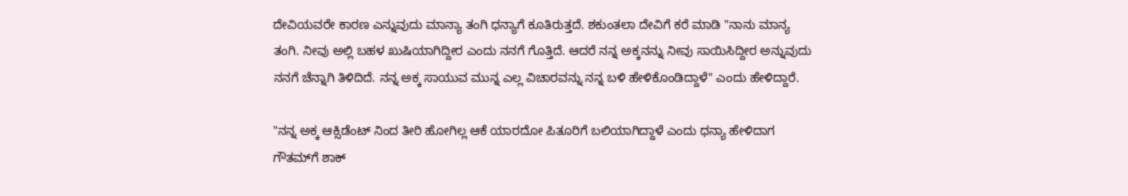ದೇವಿಯವರೇ ಕಾರಣ ಎನ್ನುವುದು ಮಾನ್ಯಾ ತಂಗಿ ಧನ್ಯಾಗೆ ಕೂತಿರುತ್ತದೆ. ಶಕುಂತಲಾ ದೇವಿಗೆ ಕರೆ ಮಾಡಿ "ನಾನು ಮಾನ್ಯ ತಂಗಿ. ನೀವು ಅಲ್ಲಿ ಬಹಳ ಖುಷಿಯಾಗಿದ್ದೀರ ಎಂದು ನನಗೆ ಗೊತ್ತಿದೆ. ಆದರೆ ನನ್ನ ಅಕ್ಕನನ್ನು ನೀವು ಸಾಯಿಸಿದ್ದೀರ ಅನ್ನುವುದು ನನಗೆ ಚೆನ್ನಾಗಿ ತಿಳಿದಿದೆ. ನನ್ನ ಅಕ್ಕ ಸಾಯುವ ಮುನ್ನ ಎಲ್ಲ ವಿಚಾರವನ್ನು ನನ್ನ ಬಳಿ ಹೇಳಿಕೊಂಡಿದ್ದಾಳೆ" ಎಂದು ಹೇಳಿದ್ದಾರೆ.

"ನನ್ನ ಅಕ್ಕ ಆಕ್ಸಿಡೆಂಟ್ ನಿಂದ ತೀರಿ ಹೋಗಿಲ್ಲ ಆಕೆ ಯಾರದೋ ಪಿತೂರಿಗೆ ಬಲಿಯಾಗಿದ್ದಾಳೆ ಎಂದು ಧನ್ಯಾ ಹೇಳಿದಾಗ ಗೌತಮ್‌ಗೆ ಶಾಕ್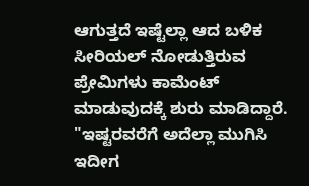ಆಗುತ್ತದೆ ಇಷ್ಟೆಲ್ಲಾ ಆದ ಬಳಿಕ ಸೀರಿಯಲ್ ನೋಡುತ್ತಿರುವ ಪ್ರೇಮಿಗಳು ಕಾಮೆಂಟ್ ಮಾಡುವುದಕ್ಕೆ ಶುರು ಮಾಡಿದ್ದಾರೆ. "ಇಷ್ಟರವರೆಗೆ ಅದೆಲ್ಲಾ ಮುಗಿಸಿ ಇದೀಗ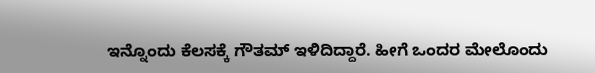ಇನ್ನೊಂದು ಕೆಲಸಕ್ಕೆ ಗೌತಮ್ ಇಳಿದಿದ್ದಾರೆ. ಹೀಗೆ ಒಂದರ ಮೇಲೊಂದು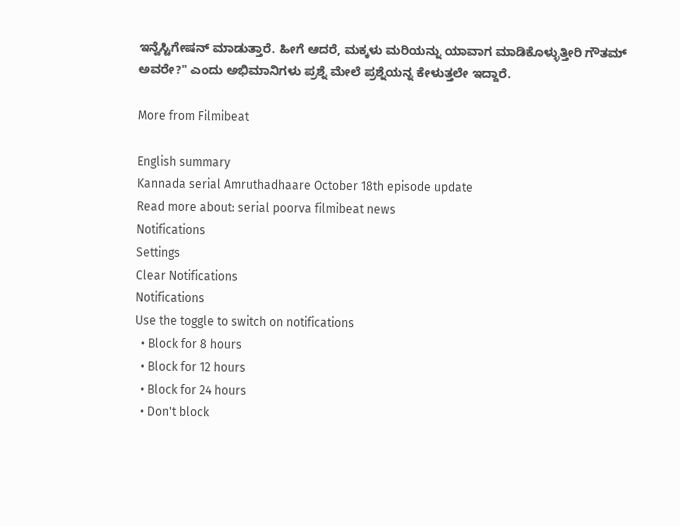ಇನ್ವೆಸ್ಟಿಗೇಷನ್ ಮಾಡುತ್ತಾರೆ. ಹೀಗೆ ಆದರೆ, ಮಕ್ಕಳು ಮರಿಯನ್ನು ಯಾವಾಗ ಮಾಡಿಕೊಳ್ಳುತ್ತೀರಿ ಗೌತಮ್ ಅವರೇ?" ಎಂದು ಅಭಿಮಾನಿಗಳು ಪ್ರಶ್ನೆ ಮೇಲೆ ಪ್ರಶ್ನೆಯನ್ನ ಕೇಳುತ್ತಲೇ ಇದ್ದಾರೆ.

More from Filmibeat

English summary
Kannada serial Amruthadhaare October 18th episode update
Read more about: serial poorva filmibeat news
Notifications
Settings
Clear Notifications
Notifications
Use the toggle to switch on notifications
  • Block for 8 hours
  • Block for 12 hours
  • Block for 24 hours
  • Don't block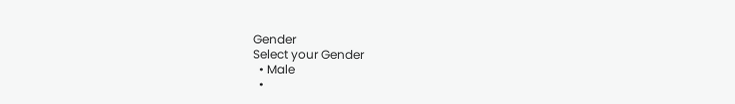Gender
Select your Gender
  • Male
  •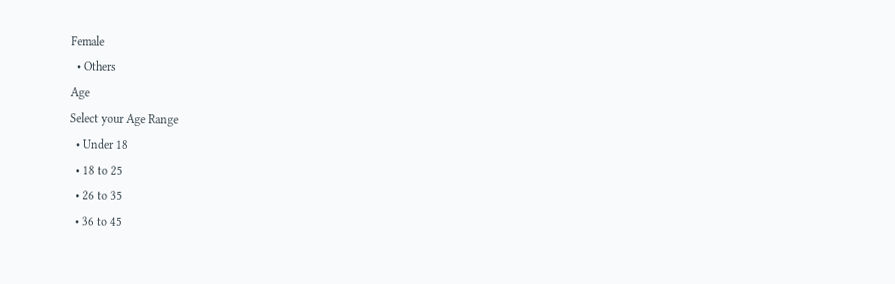Female
  • Others
Age
Select your Age Range
  • Under 18
  • 18 to 25
  • 26 to 35
  • 36 to 45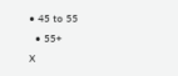• 45 to 55
  • 55+
X